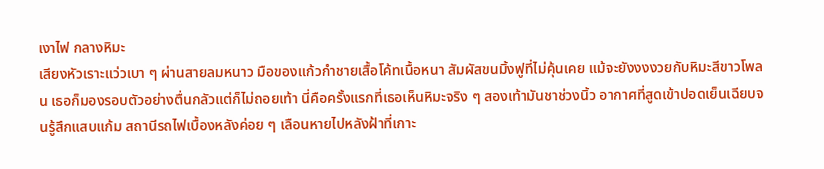เงาไฟ กลางหิมะ
เสียงหัวเราะแว่วเบา ๆ ผ่านสายลมหนาว มือของแก้วกำชายเสื้อโค้ทเนื้อหนา สัมผัสขนมิ้งฟูที่ไม่คุ้นเคย แม้จะยังงงงวยกับหิมะสีขาวโพลน เธอก็มองรอบตัวอย่างตื่นกลัวแต่ก็ไม่ถอยเท้า นี่คือครั้งแรกที่เธอเห็นหิมะจริง ๆ สองเท้ามันชาช่วงนิ้ว อากาศที่สูดเข้าปอดเย็นเฉียบจนรู้สึกแสบแก้ม สถานีรถไฟเบื้องหลังค่อย ๆ เลือนหายไปหลังฝ้าที่เกาะ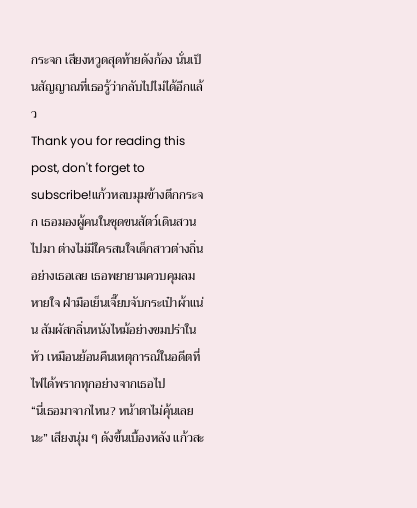กระจก เสียงหวูดสุดท้ายดังก้อง นั่นเป็นสัญญาณที่เธอรู้ว่ากลับไปไม่ได้อีกแล้ว
Thank you for reading this post, don't forget to subscribe!แก้วหลบมุมข้างตึกกระจก เธอมองผู้คนในชุดขนสัตว์เดินสวนไปมา ต่างไม่มีใครสนใจเด็กสาวต่างถิ่นอย่างเธอเลย เธอพยายามควบคุมลมหายใจ ฝ่ามือเย็นเจี๊ยบจับกระเป๋าผ้าแน่น สัมผัสกลิ่นหนังไหม้อย่างขมปร่าในหัว เหมือนย้อนคืนเหตุการณ์ในอดีตที่ไฟได้พรากทุกอย่างจากเธอไป
“นี่เธอมาจากไหน? หน้าตาไม่คุ้นเลยนะ” เสียงนุ่ม ๆ ดังขึ้นเบื้องหลัง แก้วสะ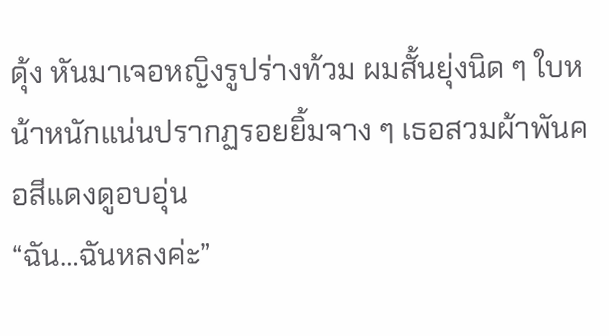ดุ้ง หันมาเจอหญิงรูปร่างท้วม ผมสั้นยุ่งนิด ๆ ใบหน้าหนักแน่นปรากฏรอยยิ้มจาง ๆ เธอสวมผ้าพันคอสีแดงดูอบอุ่น
“ฉัน…ฉันหลงค่ะ”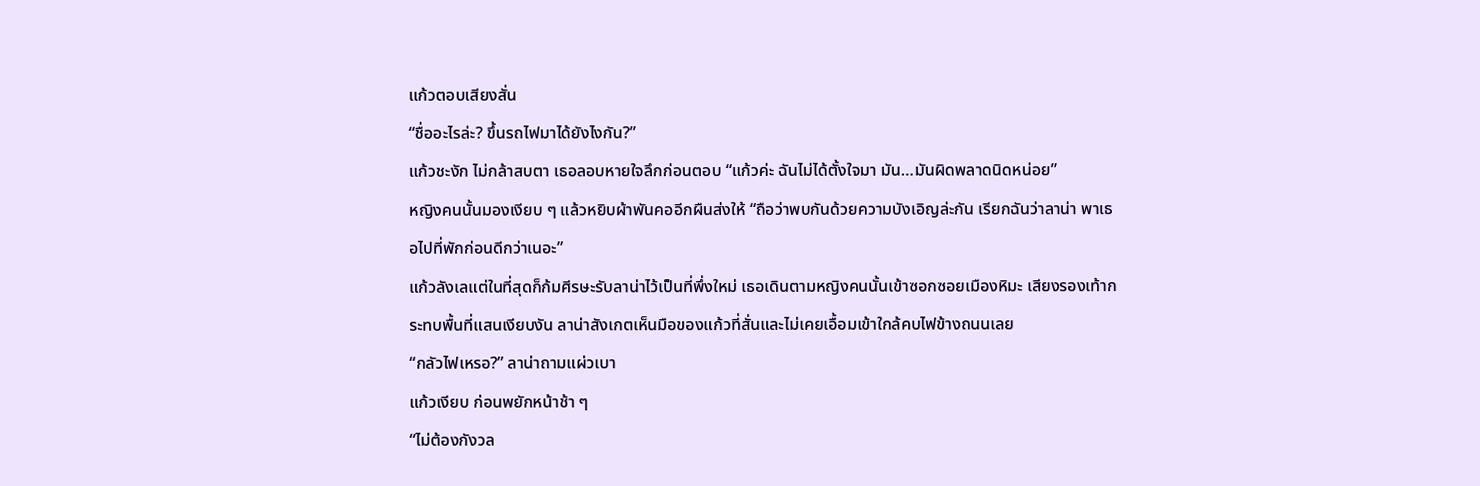แก้วตอบเสียงสั่น
“ชื่ออะไรล่ะ? ขึ้นรถไฟมาได้ยังไงกัน?”
แก้วชะงัก ไม่กล้าสบตา เธอลอบหายใจลึกก่อนตอบ “แก้วค่ะ ฉันไม่ได้ตั้งใจมา มัน…มันผิดพลาดนิดหน่อย”
หญิงคนนั้นมองเงียบ ๆ แล้วหยิบผ้าพันคออีกผืนส่งให้ “ถือว่าพบกันด้วยความบังเอิญล่ะกัน เรียกฉันว่าลาน่า พาเธอไปที่พักก่อนดีกว่าเนอะ”
แก้วลังเลแต่ในที่สุดก็ก้มศีรษะรับลาน่าไว้เป็นที่พึ่งใหม่ เธอเดินตามหญิงคนนั้นเข้าซอกซอยเมืองหิมะ เสียงรองเท้ากระทบพื้นที่แสนเงียบงัน ลาน่าสังเกตเห็นมือของแก้วที่สั่นและไม่เคยเอื้อมเข้าใกล้คบไฟข้างถนนเลย
“กลัวไฟเหรอ?” ลาน่าถามแผ่วเบา
แก้วเงียบ ก่อนพยักหน้าช้า ๆ
“ไม่ต้องกังวล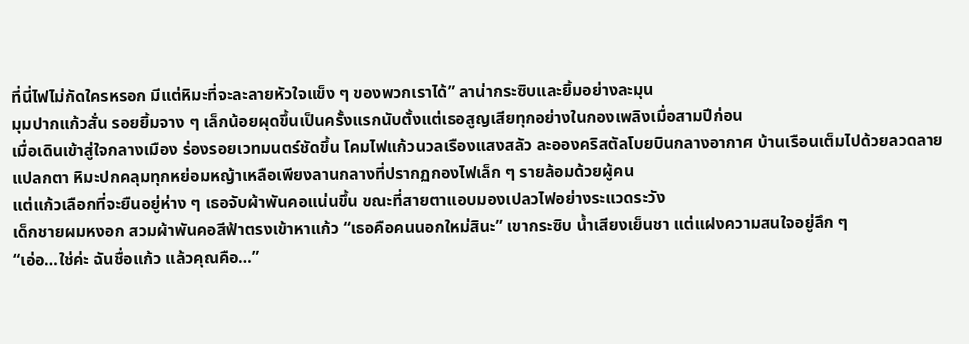ที่นี่ไฟไม่กัดใครหรอก มีแต่หิมะที่จะละลายหัวใจแข็ง ๆ ของพวกเราได้” ลาน่ากระซิบและยิ้มอย่างละมุน
มุมปากแก้วสั่น รอยยิ้มจาง ๆ เล็กน้อยผุดขึ้นเป็นครั้งแรกนับตั้งแต่เธอสูญเสียทุกอย่างในกองเพลิงเมื่อสามปีก่อน
เมื่อเดินเข้าสู่ใจกลางเมือง ร่องรอยเวทมนตร์ชัดขึ้น โคมไฟแก้วนวลเรืองแสงสลัว ละอองคริสตัลโบยบินกลางอากาศ บ้านเรือนเต็มไปด้วยลวดลายแปลกตา หิมะปกคลุมทุกหย่อมหญ้าเหลือเพียงลานกลางที่ปรากฏกองไฟเล็ก ๆ รายล้อมด้วยผู้คน
แต่แก้วเลือกที่จะยืนอยู่ห่าง ๆ เธอจับผ้าพันคอแน่นขึ้น ขณะที่สายตาแอบมองเปลวไฟอย่างระแวดระวัง
เด็กชายผมหงอก สวมผ้าพันคอสีฟ้าตรงเข้าหาแก้ว “เธอคือคนนอกใหม่สินะ” เขากระซิบ น้ำเสียงเย็นชา แต่แฝงความสนใจอยู่ลึก ๆ
“เอ่อ…ใช่ค่ะ ฉันชื่อแก้ว แล้วคุณคือ…”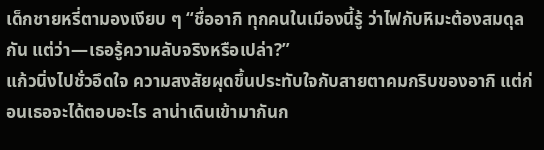เด็กชายหรี่ตามองเงียบ ๆ “ชื่ออากิ ทุกคนในเมืองนี้รู้ ว่าไฟกับหิมะต้องสมดุลกัน แต่ว่า—เธอรู้ความลับจริงหรือเปล่า?”
แก้วนิ่งไปชั่วอึดใจ ความสงสัยผุดขึ้นประทับใจกับสายตาคมกริบของอากิ แต่ก่อนเธอจะได้ตอบอะไร ลาน่าเดินเข้ามากันก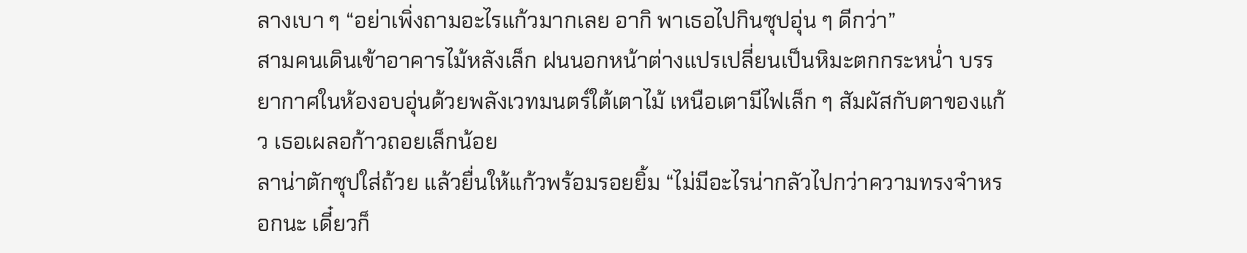ลางเบา ๆ “อย่าเพิ่งถามอะไรแก้วมากเลย อากิ พาเธอไปกินซุปอุ่น ๆ ดีกว่า”
สามคนเดินเข้าอาคารไม้หลังเล็ก ฝนนอกหน้าต่างแปรเปลี่ยนเป็นหิมะตกกระหน่ำ บรรยากาศในห้องอบอุ่นด้วยพลังเวทมนตร์ใต้เตาไม้ เหนือเตามีไฟเล็ก ๆ สัมผัสกับตาของแก้ว เธอเผลอก้าวถอยเล็กน้อย
ลาน่าตักซุปใส่ถ้วย แล้วยื่นให้แก้วพร้อมรอยยิ้ม “ไม่มีอะไรน่ากลัวไปกว่าความทรงจำหรอกนะ เดี๋ยวก็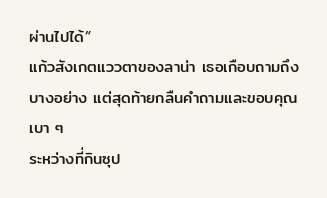ผ่านไปได้”
แก้วสังเกตแววตาของลาน่า เธอเกือบถามถึงบางอย่าง แต่สุดท้ายกลืนคำถามและขอบคุณเบา ๆ
ระหว่างที่กินซุป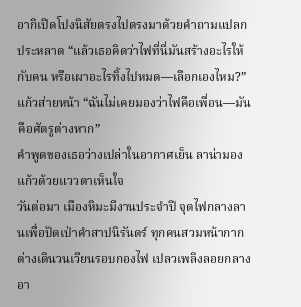อากิเปิดโปงนิสัยตรงไปตรงมาด้วยคำถามแปลกประหลาด “แล้วเธอคิดว่าไฟที่นี่มันสร้างอะไรให้กับคน หรือเผาอะไรทิ้งไปหมด—เลือกเองไหม?”
แก้วส่ายหน้า “ฉันไม่เคยมองว่าไฟคือเพื่อน—มันคือศัตรูต่างหาก”
คำพูดของเธอว่างเปล่าในอากาศเย็น ลาน่ามองแก้วด้วยแววตาเห็นใจ
วันต่อมา เมืองหิมะมีงานประจำปี จุดไฟกลางลานเพื่อปัดเป่าคำสาปนิรันดร์ ทุกคนสวมหน้ากาก ต่างเดินวนเวียนรอบกองไฟ เปลวเพลิงลอยกลางอา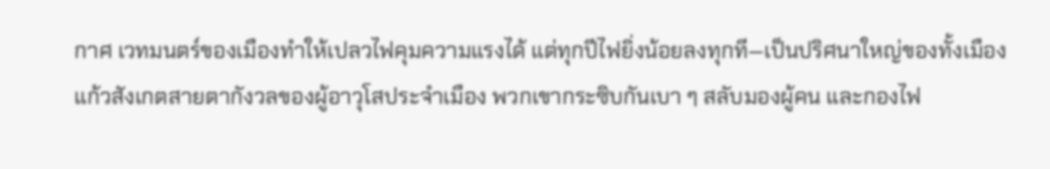กาศ เวทมนตร์ของเมืองทำให้เปลวไฟคุมความแรงได้ แต่ทุกปีไฟยิ่งน้อยลงทุกที—เป็นปริศนาใหญ่ของทั้งเมือง
แก้วสังเกตสายตากังวลของผู้อาวุโสประจำเมือง พวกเขากระซิบกันเบา ๆ สลับมองผู้คน และกองไฟ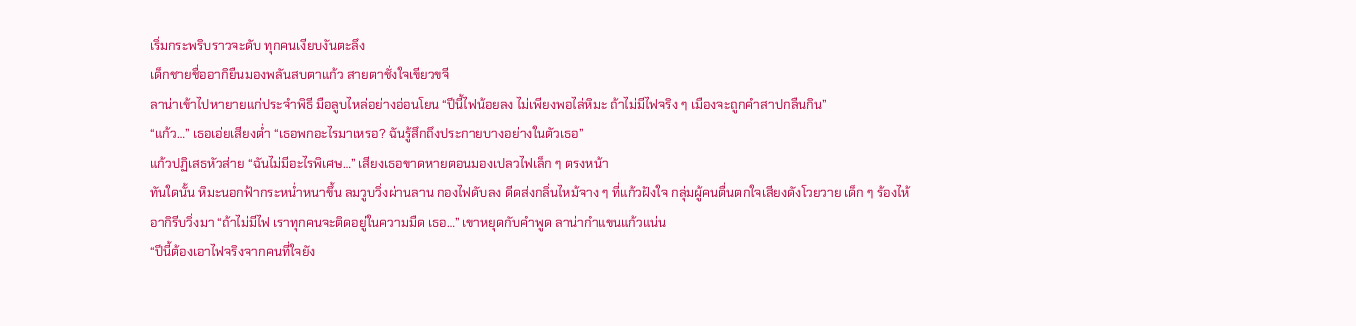เริ่มกระพริบราวจะดับ ทุกคนเงียบงันตะลึง
เด็กชายชื่ออากิยืนมองพลันสบตาแก้ว สายตาชั่งใจเขียวขจี
ลาน่าเข้าไปหายายแก่ประจำพิธี มือลูบไหล่อย่างอ่อนโยน “ปีนี้ไฟน้อยลง ไม่เพียงพอไล่หิมะ ถ้าไม่มีไฟจริง ๆ เมืองจะถูกคำสาปกลืนกิน”
“แก้ว…” เธอเอ่ยเสียงต่ำ “เธอพกอะไรมาเหรอ? ฉันรู้สึกถึงประกายบางอย่างในตัวเธอ”
แก้วปฏิเสธหัวส่าย “ฉันไม่มีอะไรพิเศษ…” เสียงเธอขาดหายตอนมองเปลวไฟเล็ก ๆ ตรงหน้า
ทันใดนั้น หิมะนอกฟ้ากระหน่ำหนาขึ้น ลมวูบวิ่งผ่านลาน กองไฟดับลง ดีดส่งกลิ่นไหม้จาง ๆ ที่แก้วฝังใจ กลุ่มผู้คนตื่นตกใจเสียงดังโวยวาย เด็ก ๆ ร้องไห้
อากิรีบวิ่งมา “ถ้าไม่มีไฟ เราทุกคนจะติดอยู่ในความมืด เธอ…” เขาหยุดกับคำพูด ลาน่ากำแขนแก้วแน่น
“ปีนี้ต้องเอาไฟจริงจากคนที่ใจยัง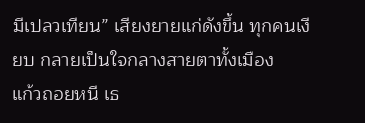มีเปลวเทียน” เสียงยายแก่ดังขึ้น ทุกคนเงียบ กลายเป็นใจกลางสายตาทั้งเมือง
แก้วถอยหนี เธ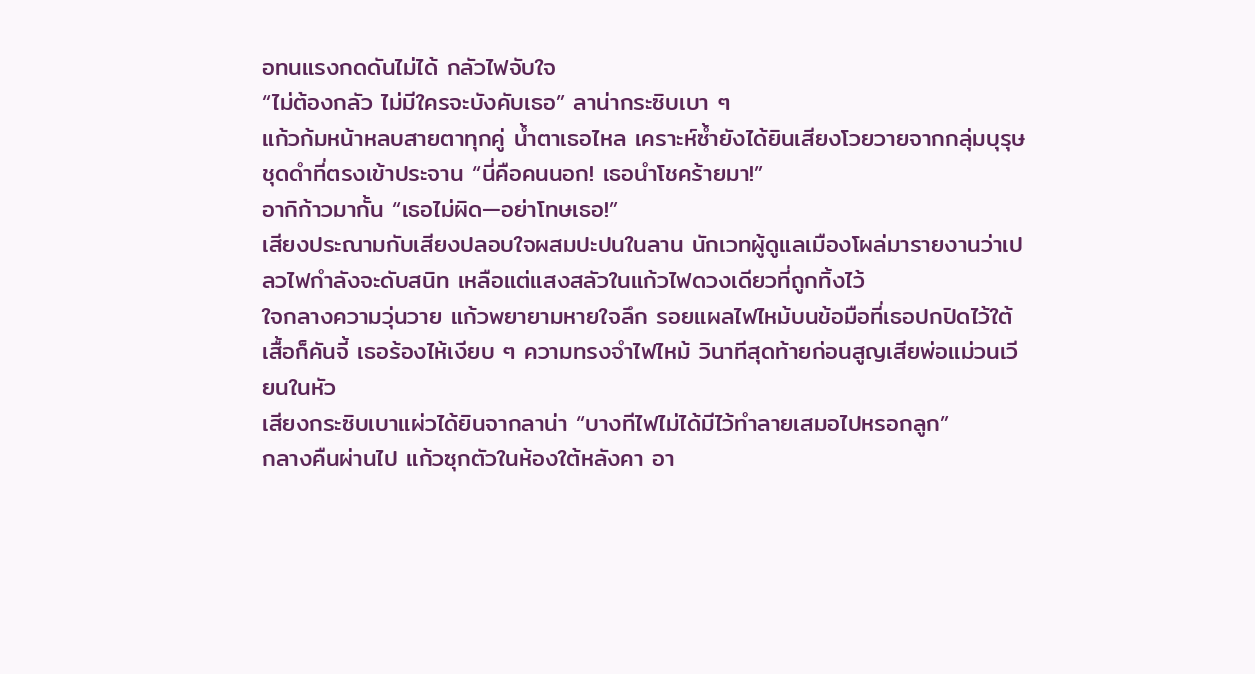อทนแรงกดดันไม่ได้ กลัวไฟจับใจ
“ไม่ต้องกลัว ไม่มีใครจะบังคับเธอ” ลาน่ากระซิบเบา ๆ
แก้วก้มหน้าหลบสายตาทุกคู่ น้ำตาเธอไหล เคราะห์ซ้ำยังได้ยินเสียงโวยวายจากกลุ่มบุรุษชุดดำที่ตรงเข้าประจาน “นี่คือคนนอก! เธอนำโชคร้ายมา!”
อากิก้าวมากั้น “เธอไม่ผิด—อย่าโทษเธอ!”
เสียงประณามกับเสียงปลอบใจผสมปะปนในลาน นักเวทผู้ดูแลเมืองโผล่มารายงานว่าเปลวไฟกำลังจะดับสนิท เหลือแต่แสงสลัวในแก้วไฟดวงเดียวที่ถูกทิ้งไว้
ใจกลางความวุ่นวาย แก้วพยายามหายใจลึก รอยแผลไฟไหม้บนข้อมือที่เธอปกปิดไว้ใต้เสื้อก็คันจี้ เธอร้องไห้เงียบ ๆ ความทรงจำไฟไหม้ วินาทีสุดท้ายก่อนสูญเสียพ่อแม่วนเวียนในหัว
เสียงกระซิบเบาแผ่วได้ยินจากลาน่า “บางทีไฟไม่ได้มีไว้ทำลายเสมอไปหรอกลูก”
กลางคืนผ่านไป แก้วซุกตัวในห้องใต้หลังคา อา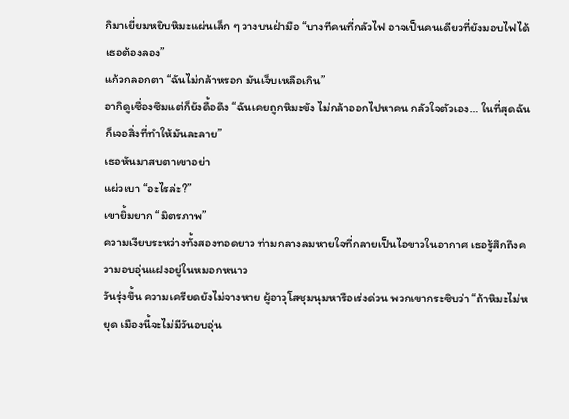กิมาเยี่ยมหยิบหิมะแผ่นเล็ก ๆ วางบนฝ่ามือ “บางทีคนที่กลัวไฟ อาจเป็นคนเดียวที่ยังมอบไฟได้ เธอต้องลอง”
แก้วกลอกตา “ฉันไม่กล้าหรอก มันเจ็บเหลือเกิน”
อากิดูเซื่องซึมแต่ก็ยังดื้อดึง “ฉันเคยถูกหิมะขัง ไม่กล้าออกไปหาคน กลัวใจตัวเอง… ในที่สุดฉันก็เจอสิ่งที่ทำให้มันละลาย”
เธอหันมาสบตาเขาอย่า
แผ่วเบา “อะไรล่ะ?”
เขายิ้มยาก “มิตรภาพ”
ความเงียบระหว่างทั้งสองทอดยาว ท่ามกลางลมหายใจที่กลายเป็นไอขาวในอากาศ เธอรู้สึกถึงความอบอุ่นแฝงอยู่ในหมอกหนาว
วันรุ่งขึ้น ความเครียดยังไม่จางหาย ผู้อาวุโสชุมนุมหารือเร่งด่วน พวกเขากระซิบว่า “ถ้าหิมะไม่หยุด เมืองนี้จะไม่มีวันอบอุ่น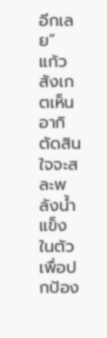อีกเลย”
แก้วสังเกตเห็นอากิตัดสินใจจะสละพลังน้ำแข็งในตัวเพื่อปกป้อง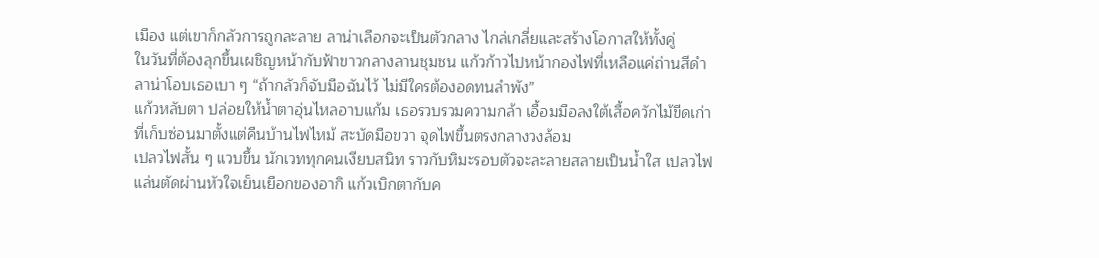เมือง แต่เขาก็กลัวการถูกละลาย ลาน่าเลือกจะเป็นตัวกลาง ไกล่เกลี่ยและสร้างโอกาสให้ทั้งคู่
ในวันที่ต้องลุกขึ้นเผชิญหน้ากับฟ้าขาวกลางลานชุมชน แก้วก้าวไปหน้ากองไฟที่เหลือแค่ถ่านสีดำ ลาน่าโอบเธอเบา ๆ “ถ้ากลัวก็จับมือฉันไว้ ไม่มีใครต้องอดทนลำพัง”
แก้วหลับตา ปล่อยให้น้ำตาอุ่นไหลอาบแก้ม เธอรวบรวมความกล้า เอื้อมมือลงใต้เสื้อควักไม้ขีดเก่าที่เก็บซ่อนมาตั้งแต่คืนบ้านไฟไหม้ สะบัดมือขวา จุดไฟขึ้นตรงกลางวงล้อม
เปลวไฟสั้น ๆ แวบขึ้น นักเวททุกคนเงียบสนิท ราวกับหิมะรอบตัวจะละลายสลายเป็นน้ำใส เปลวไฟแล่นตัดผ่านหัวใจเย็นเยือกของอากิ แก้วเบิกตากับค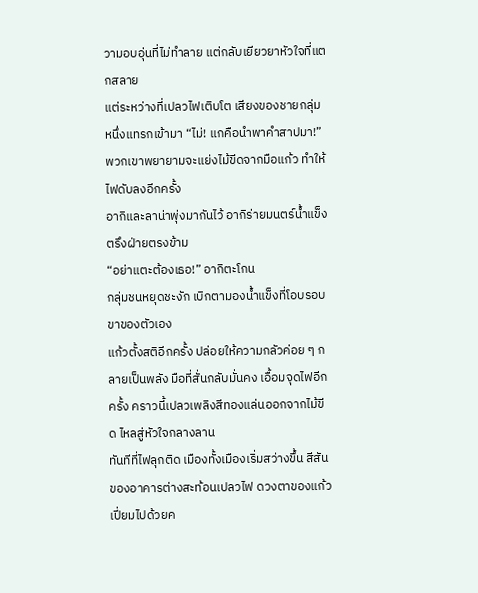วามอบอุ่นที่ไม่ทำลาย แต่กลับเยียวยาหัวใจที่แตกสลาย
แต่ระหว่างที่เปลวไฟเติบโต เสียงของชายกลุ่มหนึ่งแทรกเข้ามา “ไม่! แกคือนำพาคำสาปมา!” พวกเขาพยายามจะแย่งไม้ขีดจากมือแก้ว ทำให้ไฟดับลงอีกครั้ง
อากิและลาน่าพุ่งมากันไว้ อากิร่ายมนตร์น้ำแข็งตรึงฝ่ายตรงข้าม
“อย่าแตะต้องเธอ!” อากิตะโกน
กลุ่มชนหยุดชะงัก เบิกตามองน้ำแข็งที่โอบรอบขาของตัวเอง
แก้วตั้งสติอีกครั้ง ปล่อยให้ความกลัวค่อย ๆ กลายเป็นพลัง มือที่สั่นกลับมั่นคง เอื้อมจุดไฟอีกครั้ง คราวนี้เปลวเพลิงสีทองแล่นออกจากไม้ขีด ไหลสู่หัวใจกลางลาน
ทันทีที่ไฟลุกติด เมืองทั้งเมืองเริ่มสว่างขึ้น สีสันของอาคารต่างสะท้อนเปลวไฟ ดวงตาของแก้วเปี่ยมไปด้วยค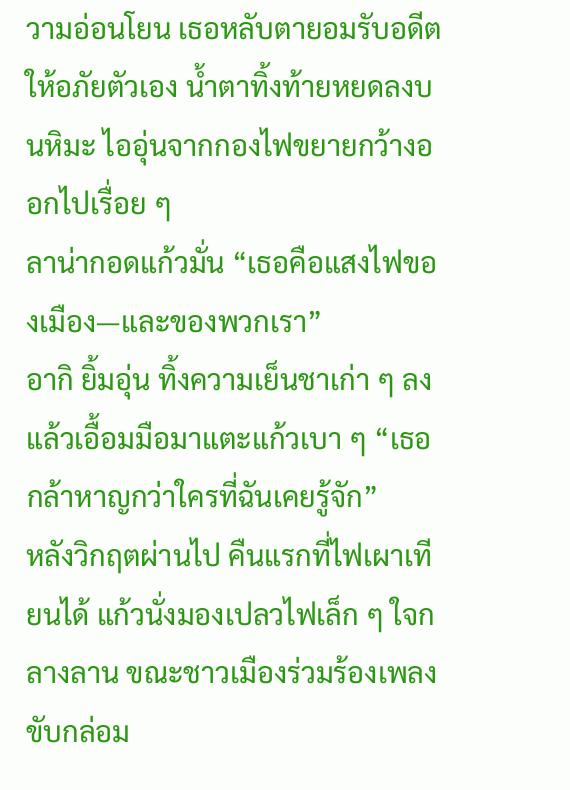วามอ่อนโยน เธอหลับตายอมรับอดีต ให้อภัยตัวเอง น้ำตาทิ้งท้ายหยดลงบนหิมะ ไออุ่นจากกองไฟขยายกว้างออกไปเรื่อย ๆ
ลาน่ากอดแก้วมั่น “เธอคือแสงไฟของเมือง—และของพวกเรา”
อากิ ยิ้มอุ่น ทิ้งความเย็นชาเก่า ๆ ลงแล้วเอื้อมมือมาแตะแก้วเบา ๆ “เธอกล้าหาญกว่าใครที่ฉันเคยรู้จัก”
หลังวิกฤตผ่านไป คืนแรกที่ไฟเผาเทียนได้ แก้วนั่งมองเปลวไฟเล็ก ๆ ใจกลางลาน ขณะชาวเมืองร่วมร้องเพลงขับกล่อม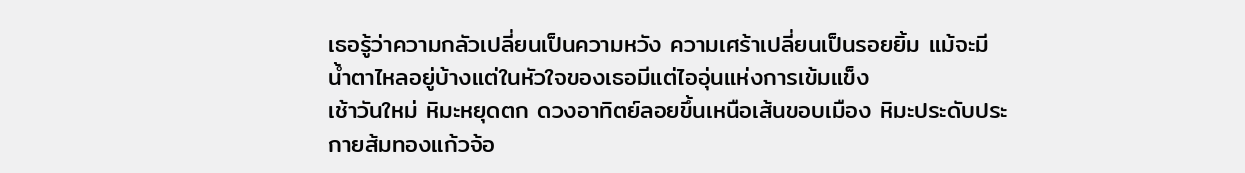เธอรู้ว่าความกลัวเปลี่ยนเป็นความหวัง ความเศร้าเปลี่ยนเป็นรอยยิ้ม แม้จะมีน้ำตาไหลอยู่บ้างแต่ในหัวใจของเธอมีแต่ไออุ่นแห่งการเข้มแข็ง
เช้าวันใหม่ หิมะหยุดตก ดวงอาทิตย์ลอยขึ้นเหนือเส้นขอบเมือง หิมะประดับประกายส้มทองแก้วจ้อ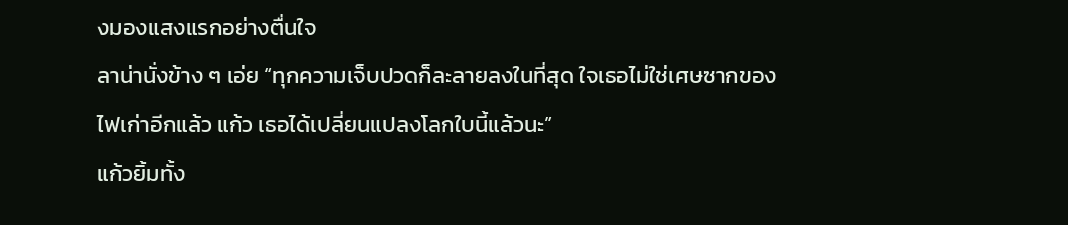งมองแสงแรกอย่างตื่นใจ
ลาน่านั่งข้าง ๆ เอ่ย “ทุกความเจ็บปวดก็ละลายลงในที่สุด ใจเธอไม่ใช่เศษซากของไฟเก่าอีกแล้ว แก้ว เธอได้เปลี่ยนแปลงโลกใบนี้แล้วนะ”
แก้วยิ้มทั้ง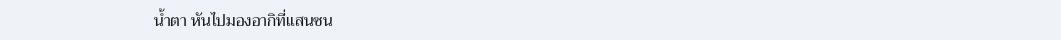น้ำตา หันไปมองอากิที่แสนซน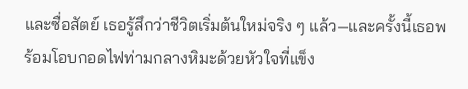และซื่อสัตย์ เธอรู้สึกว่าชีวิตเริ่มต้นใหม่จริง ๆ แล้ว—และครั้งนี้เธอพร้อมโอบกอดไฟท่ามกลางหิมะด้วยหัวใจที่แข็ง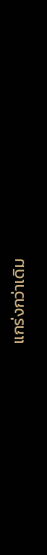แกร่งกว่าเดิม